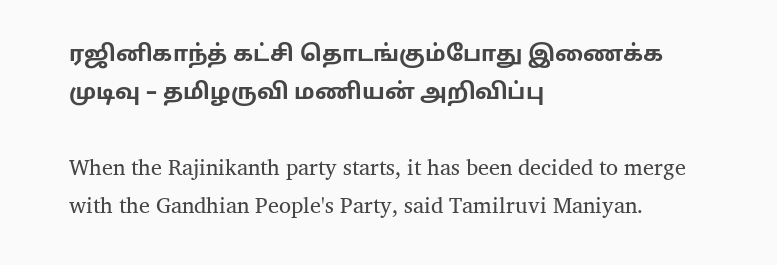ரஜினிகாந்த் கட்சி தொடங்கும்போது இணைக்க முடிவு – தமிழருவி மணியன் அறிவிப்பு

When the Rajinikanth party starts, it has been decided to merge with the Gandhian People's Party, said Tamilruvi Maniyan.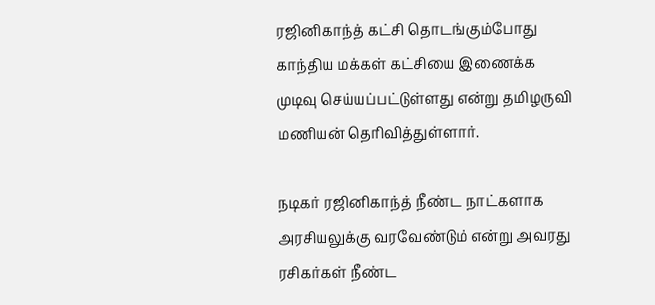ரஜினிகாந்த் கட்சி தொடங்கும்போது காந்திய மக்கள் கட்சியை இணைக்க முடிவு செய்யப்பட்டுள்ளது என்று தமிழருவி மணியன் தெரிவித்துள்ளார்.

நடிகர் ரஜினிகாந்த் நீண்ட நாட்களாக அரசியலுக்கு வரவேண்டும் என்று அவரது ரசிகர்கள் நீண்ட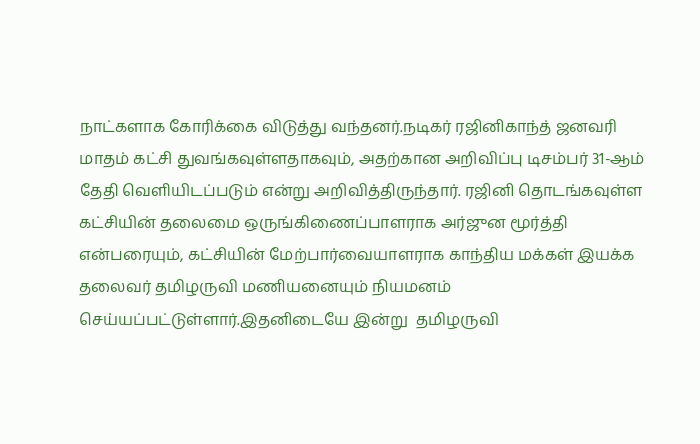நாட்களாக கோரிக்கை விடுத்து வந்தனர்.நடிகர் ரஜினிகாந்த் ஜனவரி மாதம் கட்சி துவங்கவுள்ளதாகவும், அதற்கான அறிவிப்பு டிசம்பர் 31-ஆம் தேதி வெளியிடப்படும் என்று அறிவித்திருந்தார். ரஜினி தொடங்கவுள்ள கட்சியின் தலைமை ஒருங்கிணைப்பாளராக அர்ஜுன மூர்த்தி என்பரையும், கட்சியின் மேற்பார்வையாளராக காந்திய மக்கள் இயக்க தலைவர் தமிழருவி மணியனையும் நியமனம் செய்யப்பட்டுள்ளார்.இதனிடையே இன்று  தமிழருவி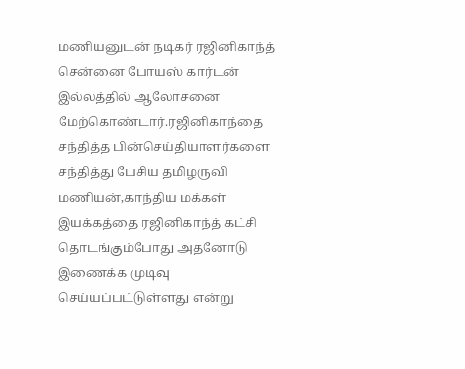மணியனுடன் நடிகர் ரஜினிகாந்த் சென்னை போயஸ் கார்டன் இல்லத்தில் ஆலோசனை  மேற்கொண்டார்.ரஜினிகாந்தை சந்தித்த பின்செய்தியாளர்களை சந்தித்து பேசிய தமிழருவி மணியன்,காந்திய மக்கள் இயக்கத்தை ரஜினிகாந்த் கட்சி தொடங்கும்போது அதனோடு இணைக்க முடிவு செய்யப்பட்டுள்ளது என்று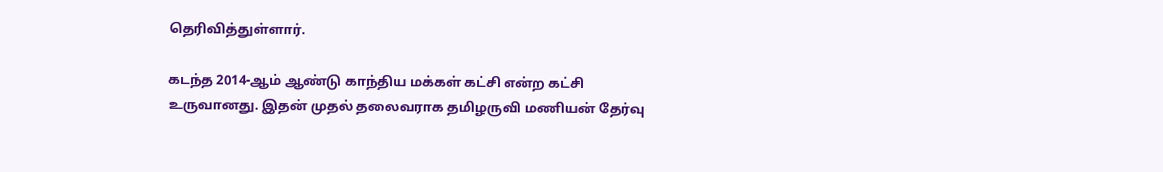தெரிவித்துள்ளார்.

கடந்த 2014-ஆம் ஆண்டு காந்திய மக்கள் கட்சி என்ற கட்சி உருவானது. இதன் முதல் தலைவராக தமிழருவி மணியன் தேர்வு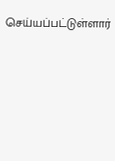செய்யப்பட்டுள்ளார்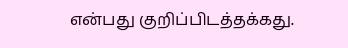என்பது குறிப்பிடத்தக்கது.